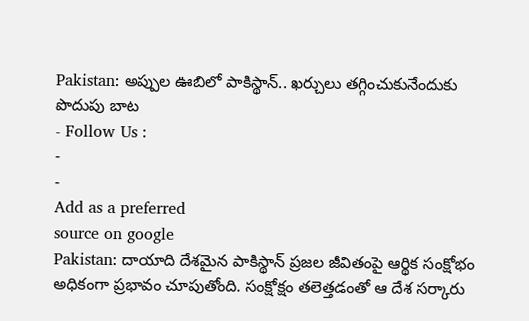Pakistan: అప్పుల ఊబిలో పాకిస్థాన్.. ఖర్చులు తగ్గించుకునేందుకు పొదుపు బాట
- Follow Us :
-
-
Add as a preferred
source on google
Pakistan: దాయాది దేశమైన పాకిస్థాన్ ప్రజల జీవితంపై ఆర్థిక సంక్షోభం అధికంగా ప్రభావం చూపుతోంది. సంక్షోక్షం తలెత్తడంతో ఆ దేశ సర్కారు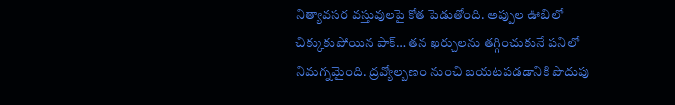నిత్యావసర వస్తువులపై కోత పెడుతోంది. అప్పుల ఊబిలో చిక్కుకుపోయిన పాక్… తన ఖర్చులను తగ్గించుకునే పనిలో నిమగ్నమైంది. ద్రవ్యోల్బణం నుంచి బయటపడడానికి పొదుపు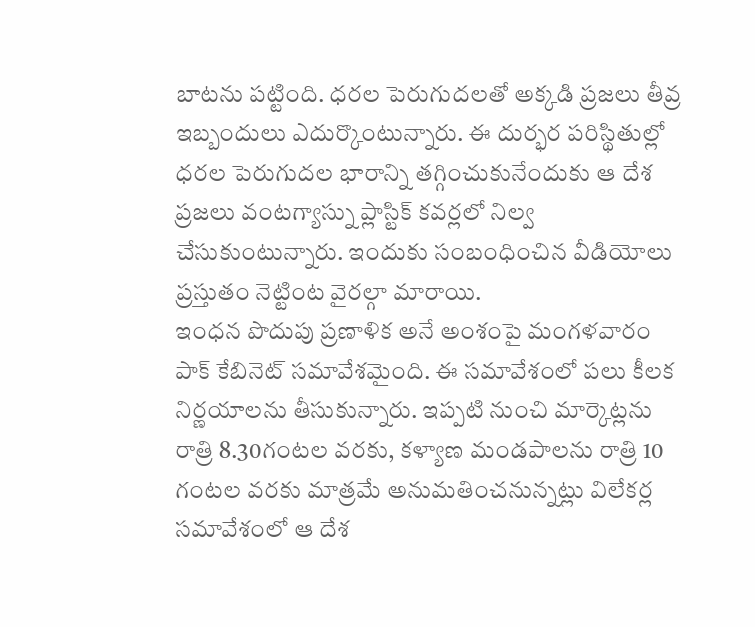బాటను పట్టింది. ధరల పెరుగుదలతో అక్కడి ప్రజలు తీవ్ర ఇబ్బందులు ఎదుర్కొంటున్నారు. ఈ దుర్భర పరిస్థితుల్లో ధరల పెరుగుదల భారాన్ని తగ్గించుకునేందుకు ఆ దేశ ప్రజలు వంటగ్యాస్ను ప్లాస్టిక్ కవర్లలో నిల్వ చేసుకుంటున్నారు. ఇందుకు సంబంధించిన వీడియోలు ప్రస్తుతం నెట్టింట వైరల్గా మారాయి.
ఇంధన పొదుపు ప్రణాళిక అనే అంశంపై మంగళవారం పాక్ కేబినెట్ సమావేశమైంది. ఈ సమావేశంలో పలు కీలక నిర్ణయాలను తీసుకున్నారు. ఇప్పటి నుంచి మార్కెట్లను రాత్రి 8.30గంటల వరకు, కళ్యాణ మండపాలను రాత్రి 10 గంటల వరకు మాత్రమే అనుమతించనున్నట్లు విలేకర్ల సమావేశంలో ఆ దేశ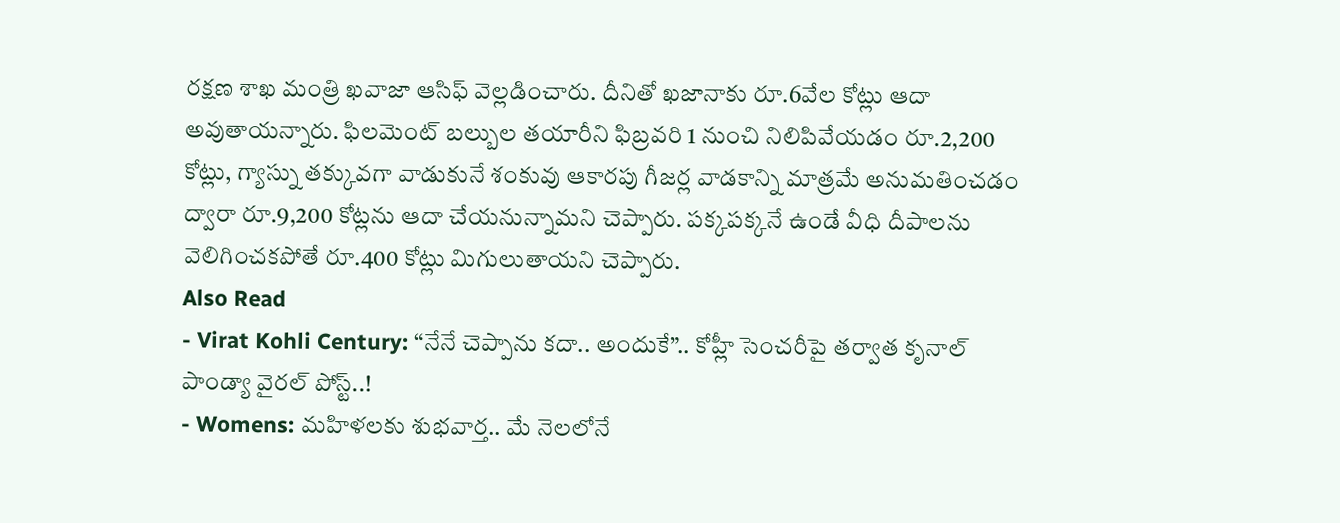రక్షణ శాఖ మంత్రి ఖవాజా ఆసిఫ్ వెల్లడించారు. దీనితో ఖజానాకు రూ.6వేల కోట్లు ఆదా అవుతాయన్నారు. ఫిలమెంట్ బల్బుల తయారీని ఫిబ్రవరి 1 నుంచి నిలిపివేయడం రూ.2,200 కోట్లు, గ్యాస్ను తక్కువగా వాడుకునే శంకువు ఆకారపు గీజర్ల వాడకాన్ని మాత్రమే అనుమతించడం ద్వారా రూ.9,200 కోట్లను ఆదా చేయనున్నామని చెప్పారు. పక్కపక్కనే ఉండే వీధి దీపాలను వెలిగించకపోతే రూ.400 కోట్లు మిగులుతాయని చెప్పారు.
Also Read
- Virat Kohli Century: “నేనే చెప్పాను కదా.. అందుకే”.. కోహ్లీ సెంచరీపై తర్వాత కృనాల్ పాండ్యా వైరల్ పోస్ట్..!
- Womens: మహిళలకు శుభవార్త.. మే నెలలోనే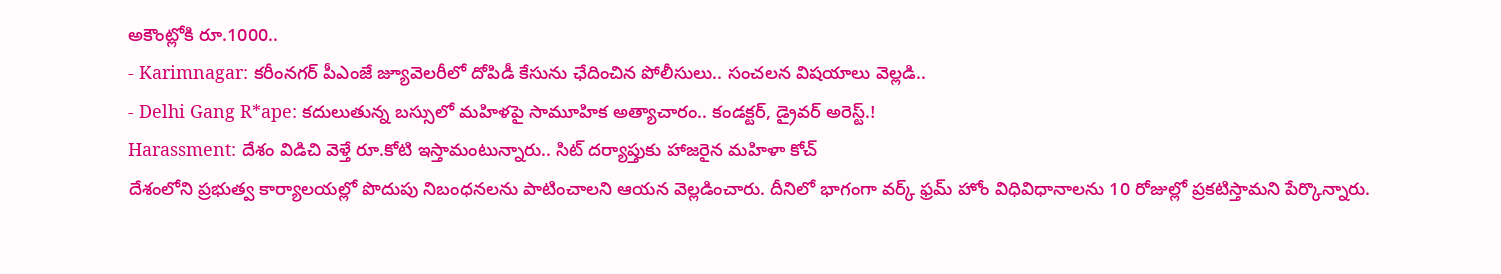అకౌంట్లోకి రూ.1000..
- Karimnagar: కరీంనగర్ పీఎంజే జ్యూవెలరీలో దోపిడీ కేసును ఛేదించిన పోలీసులు.. సంచలన విషయాలు వెల్లడి..
- Delhi Gang R*ape: కదులుతున్న బస్సులో మహిళపై సామూహిక అత్యాచారం.. కండక్టర్, డ్రైవర్ అరెస్ట్.!
Harassment: దేశం విడిచి వెళ్తే రూ.కోటి ఇస్తామంటున్నారు.. సిట్ దర్యాప్తుకు హాజరైన మహిళా కోచ్
దేశంలోని ప్రభుత్వ కార్యాలయల్లో పొదుపు నిబంధనలను పాటించాలని ఆయన వెల్లడించారు. దీనిలో భాగంగా వర్క్ ఫ్రమ్ హోం విధివిధానాలను 10 రోజుల్లో ప్రకటిస్తామని పేర్కొన్నారు.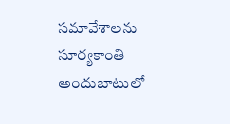సమావేశాలను సూర్యకాంతి అందుబాటులో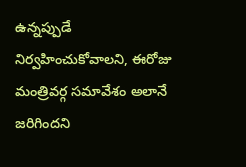ఉన్నప్పుడే నిర్వహించుకోవాలని, ఈరోజు మంత్రివర్గ సమావేశం అలానే జరిగిందని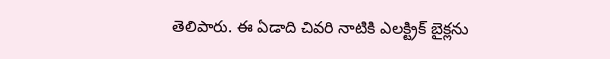తెలిపారు. ఈ ఏడాది చివరి నాటికి ఎలక్ట్రిక్ బైక్లను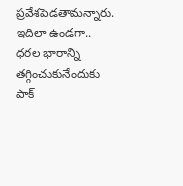ప్రవేశపెడతామన్నారు. ఇదిలా ఉండగా.. ధరల భారాన్ని తగ్గించుకునేందుకు పాక్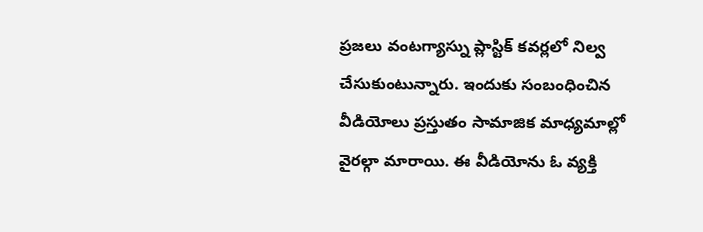ప్రజలు వంటగ్యాస్ను ప్లాస్టిక్ కవర్లలో నిల్వ చేసుకుంటున్నారు. ఇందుకు సంబంధించిన వీడియోలు ప్రస్తుతం సామాజిక మాధ్యమాల్లో వైరల్గా మారాయి. ఈ వీడియోను ఓ వ్యక్తి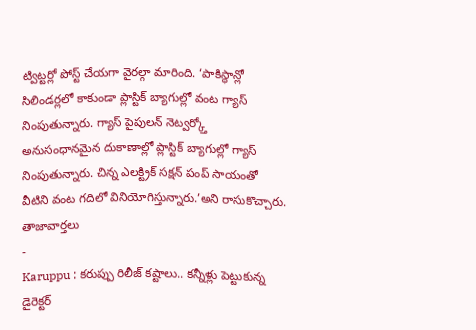ట్విట్టర్లో పోస్ట్ చేయగా వైరల్గా మారింది. ‘పాకిస్థాన్లో సిలిండర్లలో కాకుండా ప్లాస్టిక్ బ్యాగుల్లో వంట గ్యాస్ నింపుతున్నారు. గ్యాస్ పైపులన్ నెట్వర్క్తో అనుసంధానమైన దుకాణాల్లో ప్లాస్టిక్ బ్యాగుల్లో గ్యాస్ నింపుతున్నారు. చిన్న ఎలక్ట్రిక్ సక్షన్ పంప్ సాయంతో వీటిని వంట గదిలో వినియోగిస్తున్నారు.’అని రాసుకొచ్చారు.
తాజావార్తలు
-
Karuppu : కరుప్పు రిలీజ్ కష్టాలు.. కన్నీళ్లు పెట్టుకున్న డైరెక్టర్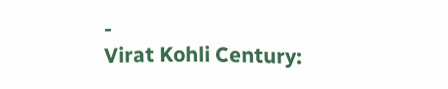-
Virat Kohli Century: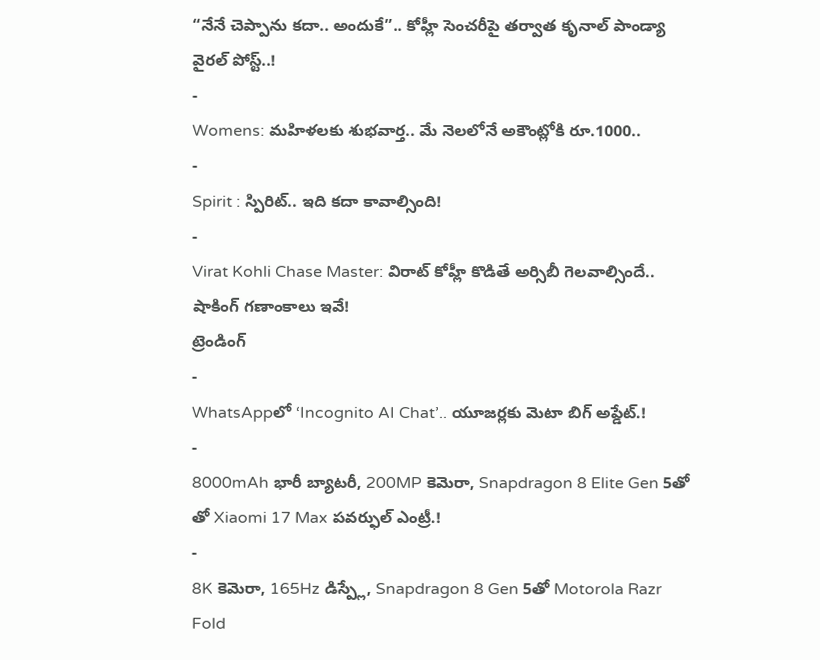“నేనే చెప్పాను కదా.. అందుకే”.. కోహ్లీ సెంచరీపై తర్వాత కృనాల్ పాండ్యా వైరల్ పోస్ట్..!
-
Womens: మహిళలకు శుభవార్త.. మే నెలలోనే అకౌంట్లోకి రూ.1000..
-
Spirit : స్పిరిట్.. ఇది కదా కావాల్సింది!
-
Virat Kohli Chase Master: విరాట్ కోహ్లీ కొడితే అర్సిబీ గెలవాల్సిందే.. షాకింగ్ గణాంకాలు ఇవే!
ట్రెండింగ్
-
WhatsAppలో ‘Incognito AI Chat’.. యూజర్లకు మెటా బిగ్ అప్డేట్.!
-
8000mAh భారీ బ్యాటరీ, 200MP కెమెరా, Snapdragon 8 Elite Gen 5తో తో Xiaomi 17 Max పవర్ఫుల్ ఎంట్రీ.!
-
8K కెమెరా, 165Hz డిస్ప్లే, Snapdragon 8 Gen 5తో Motorola Razr Fold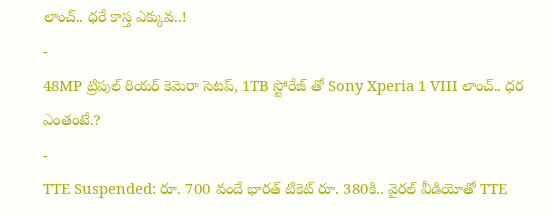లాంచ్.. ధరే కాస్త ఎక్కువ..!
-
48MP ట్రిపుల్ రియర్ కెమెరా సెటప్, 1TB స్టోరేజ్ తో Sony Xperia 1 VIII లాంచ్.. ధర ఎంతంటే.?
-
TTE Suspended: రూ. 700 వందే భారత్ టికెట్ రూ. 380కి.. వైరల్ వీడియోతో TTE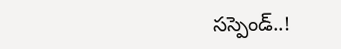సస్పెండ్..!